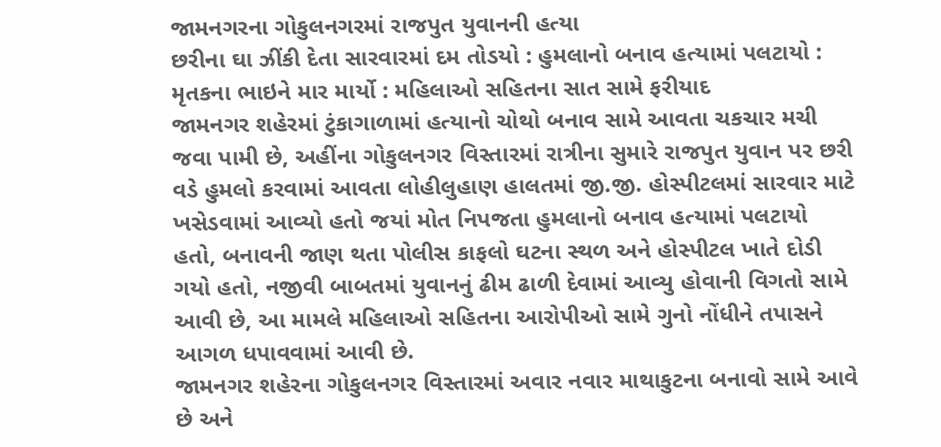જામનગરના ગોકુલનગરમાં રાજપુત યુવાનની હત્યા
છરીના ઘા ઝીંકી દેતા સારવારમાં દમ તોડયો : હુમલાનો બનાવ હત્યામાં પલટાયો : મૃતકના ભાઇને માર માર્યો : મહિલાઓ સહિતના સાત સામે ફરીયાદ
જામનગર શહેરમાં ટુંકાગાળામાં હત્યાનો ચોથો બનાવ સામે આવતા ચકચાર મચી જવા પામી છે, અહીંના ગોકુલનગર વિસ્તારમાં રાત્રીના સુમારે રાજપુત યુવાન પર છરી વડે હુમલો કરવામાં આવતા લોહીલુહાણ હાલતમાં જી.જી. હોસ્પીટલમાં સારવાર માટે ખસેડવામાં આવ્યો હતો જયાં મોત નિપજતા હુમલાનો બનાવ હત્યામાં પલટાયો હતો, બનાવની જાણ થતા પોલીસ કાફલો ઘટના સ્થળ અને હોસ્પીટલ ખાતે દોડી ગયો હતો, નજીવી બાબતમાં યુવાનનું ઢીમ ઢાળી દેવામાં આવ્યુ હોવાની વિગતો સામે આવી છે, આ મામલે મહિલાઓ સહિતના આરોપીઓ સામે ગુનો નોંધીને તપાસને આગળ ધપાવવામાં આવી છે.
જામનગર શહેરના ગોકુલનગર વિસ્તારમાં અવાર નવાર માથાકુટના બનાવો સામે આવે છે અને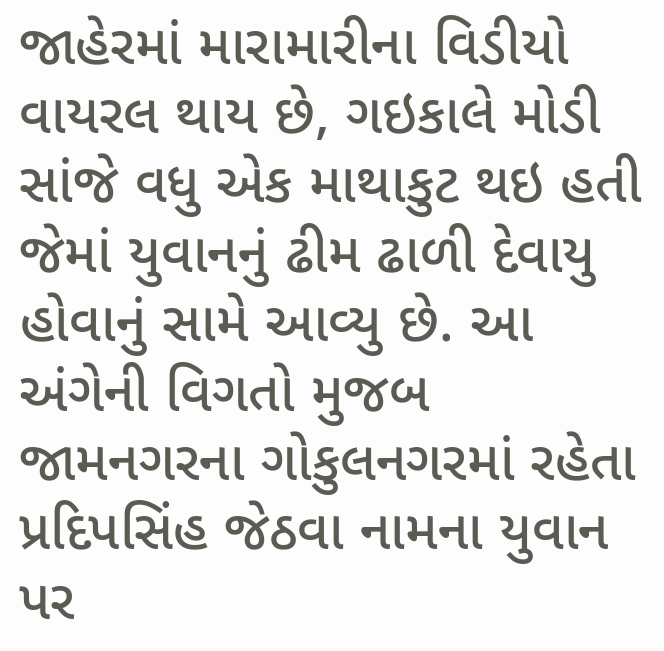જાહેરમાં મારામારીના વિડીયો વાયરલ થાય છે, ગઇકાલે મોડી સાંજે વધુ એક માથાકુટ થઇ હતી જેમાં યુવાનનું ઢીમ ઢાળી દેવાયુ હોવાનું સામે આવ્યુ છે. આ અંગેની વિગતો મુજબ જામનગરના ગોકુલનગરમાં રહેતા પ્રદિપસિંહ જેઠવા નામના યુવાન પર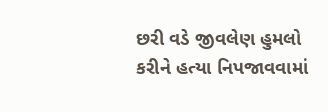છરી વડે જીવલેણ હુમલો કરીને હત્યા નિપજાવવામાં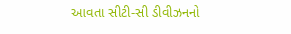આવતા સીટી-સી ડીવીઝનનો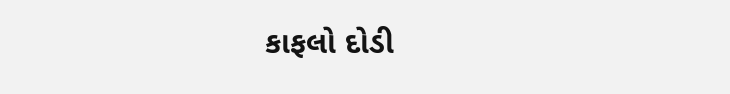કાફલો દોડી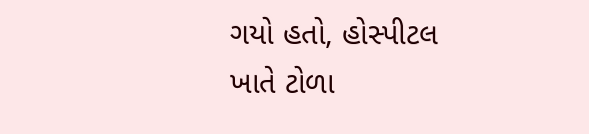ગયો હતો, હોસ્પીટલ ખાતે ટોળા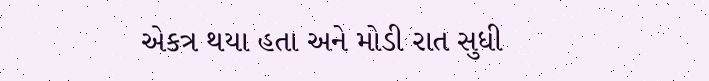એકત્ર થયા હતા અને મોડી રાત સુધી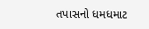તપાસનો ધમધમાટ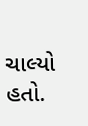ચાલ્યો હતો.